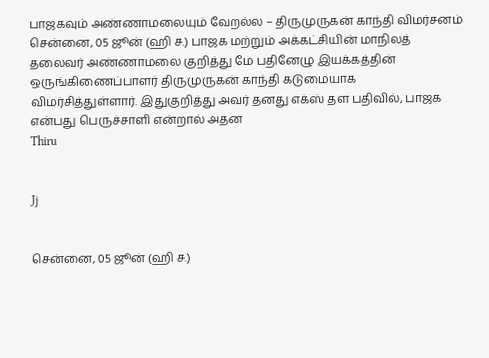பாஜகவும் அண்ணாமலையும் வேறல்ல – திருமுருகன் காந்தி விமர்சனம்
சென்னை, 05 ஜூன் (ஹி ச.) பாஜக மற்றும் அக்கட்சியின் மாநிலத் தலைவர் அண்ணாமலை குறித்து மே பதினேழு இயக்கத்தின் ஒருங்கிணைப்பாளர் திருமுருகன் காந்தி கடுமையாக விமர்சித்துள்ளார். இதுகுறித்து அவர் தனது எக்ஸ் தள பதிவில், பாஜக என்பது பெருச்சாளி என்றால் அதன
Thiru


Jj


சென்னை, 05 ஜூன் (ஹி ச.)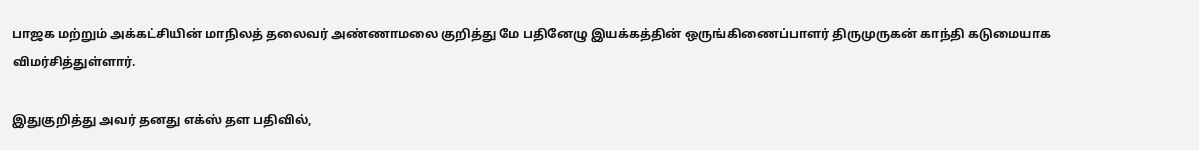பாஜக மற்றும் அக்கட்சியின் மாநிலத் தலைவர் அண்ணாமலை குறித்து மே பதினேழு இயக்கத்தின் ஒருங்கிணைப்பாளர் திருமுருகன் காந்தி கடுமையாக விமர்சித்துள்ளார்.

இதுகுறித்து அவர் தனது எக்ஸ் தள பதிவில்,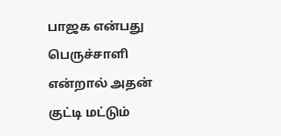பாஜக என்பது பெருச்சாளி என்றால் அதன் குட்டி மட்டும்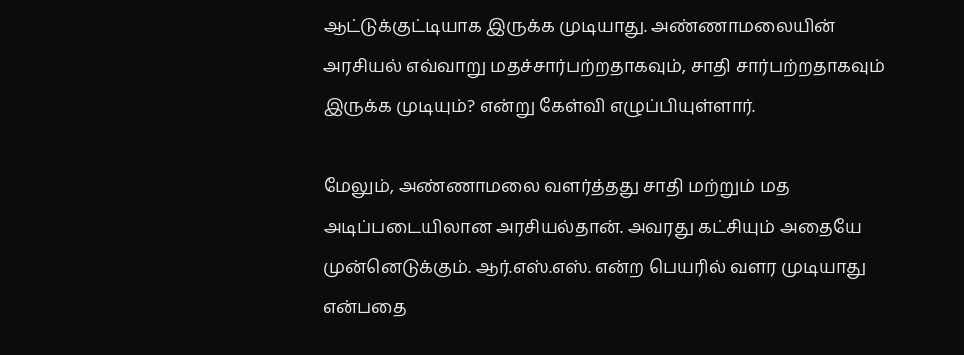ஆட்டுக்குட்டியாக இருக்க முடியாது. அண்ணாமலையின் அரசியல் எவ்வாறு மதச்சார்பற்றதாகவும், சாதி சார்பற்றதாகவும் இருக்க முடியும்? என்று கேள்வி எழுப்பியுள்ளார்.

மேலும், அண்ணாமலை வளர்த்தது சாதி மற்றும் மத அடிப்படையிலான அரசியல்தான். அவரது கட்சியும் அதையே முன்னெடுக்கும். ஆர்.எஸ்.எஸ். என்ற பெயரில் வளர முடியாது என்பதை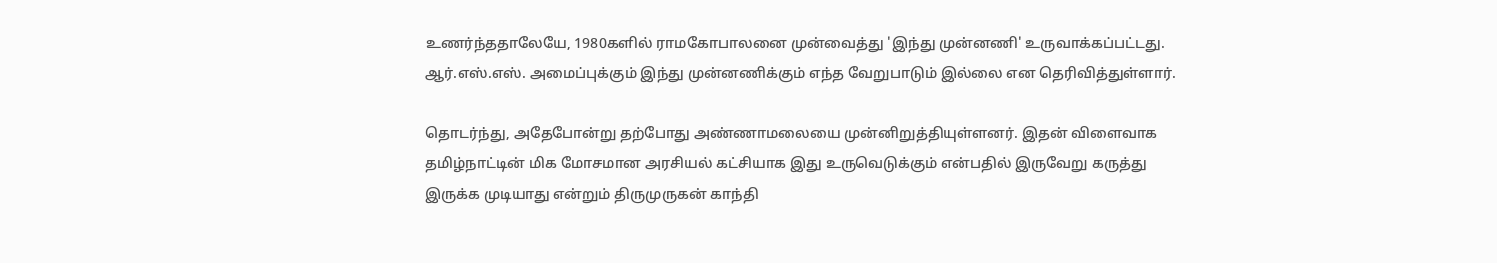உணர்ந்ததாலேயே, 1980களில் ராமகோபாலனை முன்வைத்து 'இந்து முன்னணி' உருவாக்கப்பட்டது. ஆர்.எஸ்.எஸ். அமைப்புக்கும் இந்து முன்னணிக்கும் எந்த வேறுபாடும் இல்லை என தெரிவித்துள்ளார்.

தொடர்ந்து, அதேபோன்று தற்போது அண்ணாமலையை முன்னிறுத்தியுள்ளனர். இதன் விளைவாக தமிழ்நாட்டின் மிக மோசமான அரசியல் கட்சியாக இது உருவெடுக்கும் என்பதில் இருவேறு கருத்து இருக்க முடியாது என்றும் திருமுருகன் காந்தி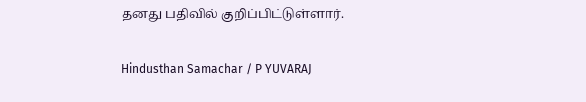தனது பதிவில் குறிப்பிட்டுள்ளார்.

Hindusthan Samachar / P YUVARAJ